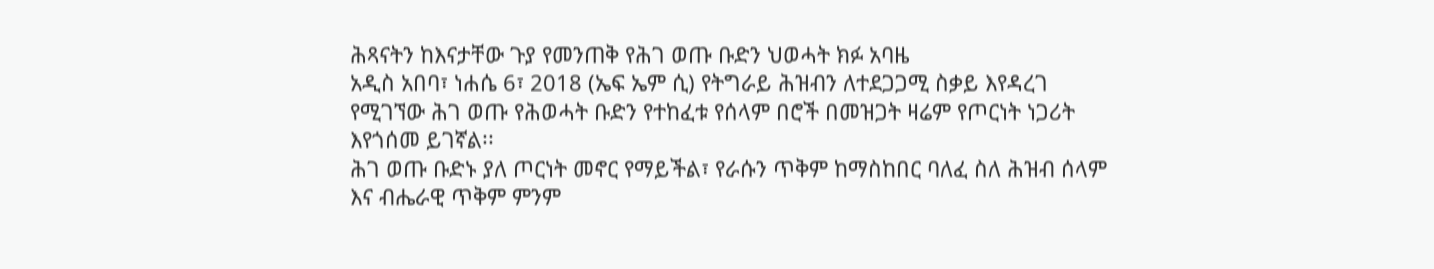ሕጻናትን ከእናታቸው ጉያ የመንጠቅ የሕገ ወጡ ቡድን ህወሓት ክፉ አባዜ
አዲስ አበባ፣ ነሐሴ 6፣ 2018 (ኤፍ ኤም ሲ) የትግራይ ሕዝብን ለተደጋጋሚ ስቃይ እየዳረገ የሚገኘው ሕገ ወጡ የሕወሓት ቡድን የተከፈቱ የሰላም በሮች በመዝጋት ዛሬም የጦርነት ነጋሪት እየጎሰመ ይገኛል፡፡
ሕገ ወጡ ቡድኑ ያለ ጦርነት መኖር የማይችል፣ የራሱን ጥቅም ከማስከበር ባለፈ ስለ ሕዝብ ሰላም እና ብሔራዊ ጥቅም ምንም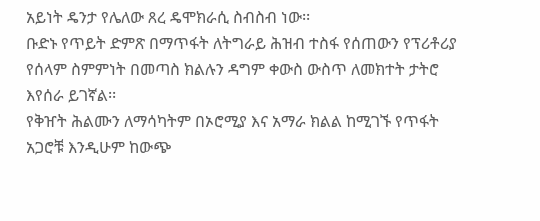አይነት ዴንታ የሌለው ጸረ ዴሞክራሲ ስብስብ ነው፡፡
ቡድኑ የጥይት ድምጽ በማጥፋት ለትግራይ ሕዝብ ተስፋ የሰጠውን የፕሪቶሪያ የሰላም ስምምነት በመጣስ ክልሉን ዳግም ቀውስ ውስጥ ለመክተት ታትሮ እየሰራ ይገኛል፡፡
የቅዠት ሕልሙን ለማሳካትም በኦሮሚያ እና አማራ ክልል ከሚገኙ የጥፋት አጋሮቹ እንዲሁም ከውጭ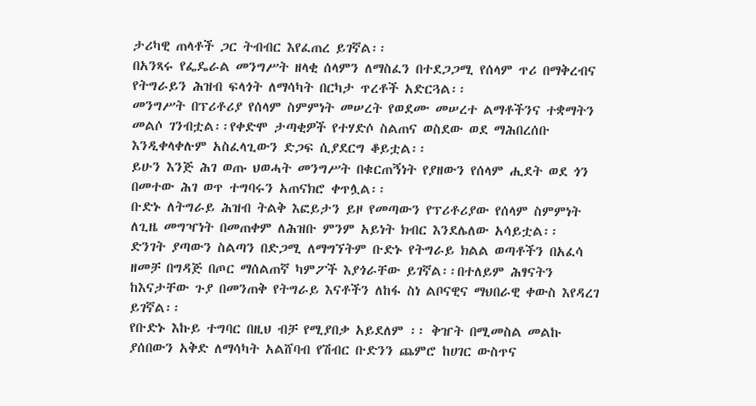ታሪካዊ ጠላቶች ጋር ትብብር እየፈጠረ ይገኛል፡፡
በአንጻሩ የፌዴራል መንግሥት ዘላቂ ሰላምን ለማስፈን በተደጋጋሚ የሰላም ጥሪ በማቅረብና የትግራይን ሕዝብ ፍላጎት ለማሳካት በርካታ ጥረቶች አድርጓል፡፡
መንግሥት በፕሪቶሪያ የሰላም ስምምነት መሠረት የወደሙ መሠረተ ልማቶችንና ተቋማትን መልሶ ገንብቷል፡፡የቀድሞ ታጣቂዎች የተሃድሶ ስልጠና ወስደው ወደ ማሕበረሰቡ እንዲቀላቀሉም አስፈላጊውን ድጋፍ ሲያደርግ ቆይቷል፡፡
ይሁን እንጅ ሕገ ወጡ ህወሓት መንግሥት በቁርጠኝነት የያዘውን የሰላም ሒደት ወደ ጎን በመተው ሕገ ወጥ ተግባሩን አጠናክሮ ቀጥሏል፡፡
ቡድኑ ለትግራይ ሕዝብ ትልቅ እፎይታን ይዞ የመጣውን የፕሪቶሪያው የሰላም ስምምነት ለጊዜ መግዣነት በመጠቀም ለሕዝቡ ምንም አይነት ክብር እንደሌለው አሳይቷል፡፡
ድንገት ያጣውን ስልጣን በድጋሚ ለማግኘትም ቡድኑ የትግራይ ክልል ወጣቶችን በአፈሳ ዘመቻ በግዳጅ በጦር ማሰልጠኛ ካምፖች እያጎራቸው ይገኛል፡፡በተለይም ሕፃናትን ከእናታቸው ጉያ በመንጠቅ የትግራይ እናቶችን ለከፋ ስነ ልቦናዊና ማህበራዊ ቀውስ እየዳረገ ይገኛል፡፡
የቡድኑ እኩይ ተግባር በዚህ ብቻ የሚያበቃ አይደለም ፡፡ ቅዠት በሚመስል መልኩ ያሰበውን አቅድ ለማሳካት አልሸባብ የሽብር ቡድንን ጨምሮ ከሀገር ውስጥና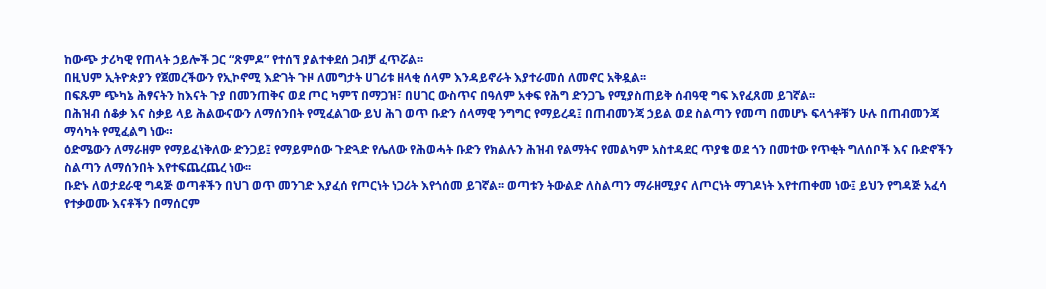ከውጭ ታሪካዊ የጠላት ኃይሎች ጋር “ጽምዶ” የተሰኘ ያልተቀደሰ ጋብቻ ፈጥሯል፡፡
በዚህም ኢትዮጵያን የጀመረችውን የኢኮኖሚ እድገት ጉዞ ለመግታት ሀገሪቱ ዘላቂ ሰላም እንዳይኖራት እያተራመሰ ለመኖር አቅዷል፡፡
በፍጹም ጭካኔ ሕፃናትን ከእናት ጉያ በመንጠቅና ወደ ጦር ካምፕ በማጋዝ፣ በሀገር ውስጥና በዓለም አቀፍ የሕግ ድንጋጌ የሚያስጠይቅ ሰብዓዊ ግፍ እየፈጸመ ይገኛል፡፡
በሕዝብ ሰቆቃ እና ስቃይ ላይ ሕልውናውን ለማሰንበት የሚፈልገው ይህ ሕገ ወጥ ቡድን ሰላማዊ ንግግር የማይረዳ፤ በጠብመንጃ ኃይል ወደ ስልጣን የመጣ በመሆኑ ፍላጎቶቹን ሁሉ በጠብመንጃ ማሳካት የሚፈልግ ነው።
ዕድሜውን ለማራዘም የማይፈነቅለው ድንጋይ፤ የማይምሰው ጉድጓድ የሌለው የሕወሓት ቡድን የክልሉን ሕዝብ የልማትና የመልካም አስተዳደር ጥያቄ ወደ ጎን በመተው የጥቂት ግለሰቦች እና ቡድኖችን ስልጣን ለማሰንበት እየተፍጨረጨረ ነው፡፡
ቡድኑ ለወታደራዊ ግዳጅ ወጣቶችን በህገ ወጥ መንገድ እያፈሰ የጦርነት ነጋሪት እየጎሰመ ይገኛል፡፡ ወጣቱን ትውልድ ለስልጣን ማራዘሚያና ለጦርነት ማገዶነት እየተጠቀመ ነው፤ ይህን የግዳጅ አፈሳ የተቃወሙ እናቶችን በማሰርም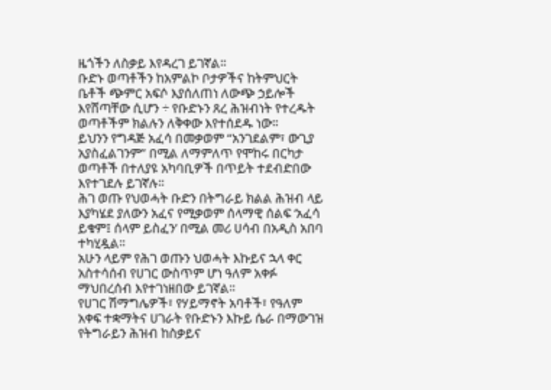ዜጎችን ለስቃይ እየዳረገ ይገኛል፡፡
ቡድኑ ወጣቶችን ከአምልኮ ቦታዎችና ከትምህርት ቤቶች ጭምር አፍሶ እያሰለጠነ ለውጭ ኃይሎች እየሸጣቸው ሲሆን ÷ የቡድኑን ጸረ ሕዝብነት የተረዱት ወጣቶችም ክልሉን ለቅቀው እየተሰደዱ ነው፡፡
ይህንን የግዳጅ አፈሳ በመቃወም “አንገደልም፣ ውጊያ አያስፈልገንም” በሚል ለማምለጥ የሞከሩ በርካታ ወጣቶች በተለያዩ አካባቢዎች በጥይት ተደብድበው እየተገደሉ ይገኛሉ፡፡
ሕገ ወጡ የህወሓት ቡድን በትግራይ ክልል ሕዝብ ላይ እያካሄደ ያለውን አፈና የሚቃወም ሰላማዊ ሰልፍ ‘አፈሳ ይቁም፤ ሰላም ይስፈን’ በሚል መሪ ሀሳብ በአዲስ አበባ ተካሂዷል፡፡
አሁን ላይም የሕገ ወጡን ህወሓት እኩይና ኋላ ቀር አስተሳሰብ የሀገር ውስጥም ሆነ ዓለም አቀፉ ማህበረሰብ እየተገነዘበው ይገኛል፡፡
የሀገር ሽማግሌዎች፣ የሃይማኖት አባቶች፣ የዓለም አቀፍ ተቋማትና ሀገራት የቡድኑን እኩይ ሴራ በማውገዝ የትግራይን ሕዝብ ከስቃይና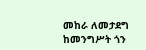መከራ ለመታደግ ከመንግሥት ጎን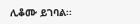ሊቆሙ ይገባል፡፡